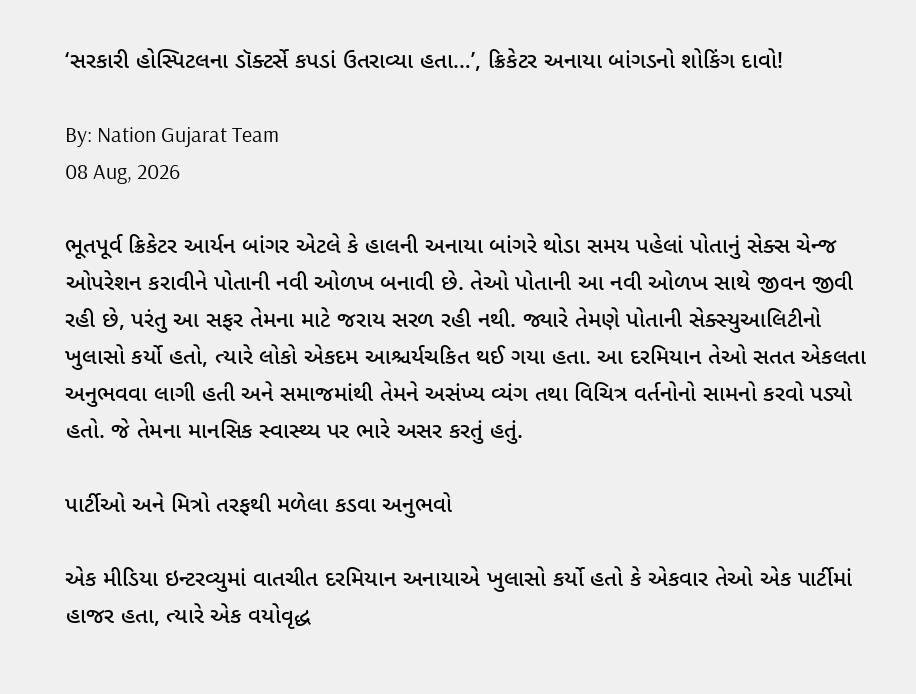‘સરકારી હોસ્પિટલના ડૉક્ટર્સે કપડાં ઉતરાવ્યા હતા…’, ક્રિકેટર અનાયા બાંગડનો શોકિંગ દાવો!

By: Nation Gujarat Team
08 Aug, 2026

ભૂતપૂર્વ ક્રિકેટર આર્યન બાંગર એટલે કે હાલની અનાયા બાંગરે થોડા સમય પહેલાં પોતાનું સેક્સ ચેન્જ ઓપરેશન કરાવીને પોતાની નવી ઓળખ બનાવી છે. તેઓ પોતાની આ નવી ઓળખ સાથે જીવન જીવી રહી છે, પરંતુ આ સફર તેમના માટે જરાય સરળ રહી નથી. જ્યારે તેમણે પોતાની સેક્સ્યુઆલિટીનો ખુલાસો કર્યો હતો, ત્યારે લોકો એકદમ આશ્ચર્યચકિત થઈ ગયા હતા. આ દરમિયાન તેઓ સતત એકલતા અનુભવવા લાગી હતી અને સમાજમાંથી તેમને અસંખ્ય વ્યંગ તથા વિચિત્ર વર્તનોનો સામનો કરવો પડ્યો હતો. જે તેમના માનસિક સ્વાસ્થ્ય પર ભારે અસર કરતું હતું.

પાર્ટીઓ અને મિત્રો તરફથી મળેલા કડવા અનુભવો

એક મીડિયા ઇન્ટરવ્યુમાં વાતચીત દરમિયાન અનાયાએ ખુલાસો કર્યો હતો કે એકવાર તેઓ એક પાર્ટીમાં હાજર હતા, ત્યારે એક વયોવૃદ્ધ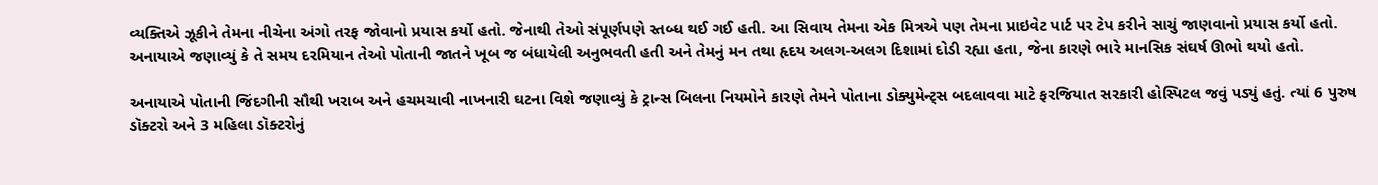વ્યક્તિએ ઝૂકીને તેમના નીચેના અંગો તરફ જોવાનો પ્રયાસ કર્યો હતો. જેનાથી તેઓ સંપૂર્ણપણે સ્તબ્ધ થઈ ગઈ હતી. આ સિવાય તેમના એક મિત્રએ પણ તેમના પ્રાઇવેટ પાર્ટ પર ટેપ કરીને સાચું જાણવાનો પ્રયાસ કર્યો હતો. અનાયાએ જણાવ્યું કે તે સમય દરમિયાન તેઓ પોતાની જાતને ખૂબ જ બંધાયેલી અનુભવતી હતી અને તેમનું મન તથા હૃદય અલગ-અલગ દિશામાં દોડી રહ્યા હતા, જેના કારણે ભારે માનસિક સંઘર્ષ ઊભો થયો હતો.

અનાયાએ પોતાની જિંદગીની સૌથી ખરાબ અને હચમચાવી નાખનારી ઘટના વિશે જણાવ્યું કે ટ્રાન્સ બિલના નિયમોને કારણે તેમને પોતાના ડોક્યુમેન્ટ્સ બદલાવવા માટે ફરજિયાત સરકારી હોસ્પિટલ જવું પડ્યું હતું. ત્યાં 6 પુરુષ ડૉક્ટરો અને 3 મહિલા ડૉક્ટરોનું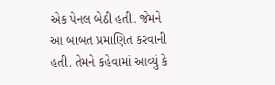એક પેનલ બેઠી હતી. જેમને આ બાબત પ્રમાણિત કરવાની હતી. તેમને કહેવામાં આવ્યું કે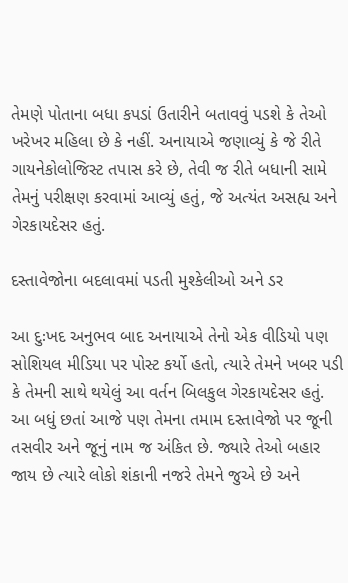તેમણે પોતાના બધા કપડાં ઉતારીને બતાવવું પડશે કે તેઓ ખરેખર મહિલા છે કે નહીં. અનાયાએ જણાવ્યું કે જે રીતે ગાયનેકોલોજિસ્ટ તપાસ કરે છે, તેવી જ રીતે બધાની સામે તેમનું પરીક્ષણ કરવામાં આવ્યું હતું, જે અત્યંત અસહ્ય અને ગેરકાયદેસર હતું.

દસ્તાવેજોના બદલાવમાં પડતી મુશ્કેલીઓ અને ડર

આ દુઃખદ અનુભવ બાદ અનાયાએ તેનો એક વીડિયો પણ સોશિયલ મીડિયા પર પોસ્ટ કર્યો હતો, ત્યારે તેમને ખબર પડી કે તેમની સાથે થયેલું આ વર્તન બિલકુલ ગેરકાયદેસર હતું. આ બધું છતાં આજે પણ તેમના તમામ દસ્તાવેજો પર જૂની તસવીર અને જૂનું નામ જ અંકિત છે. જ્યારે તેઓ બહાર જાય છે ત્યારે લોકો શંકાની નજરે તેમને જુએ છે અને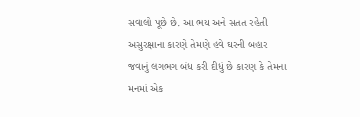સવાલો પૂછે છે. આ ભય અને સતત રહેતી અસુરક્ષાના કારણે તેમણે હવે ઘરની બહાર જવાનું લગભગ બંધ કરી દીધું છે કારણ કે તેમના મનમાં એક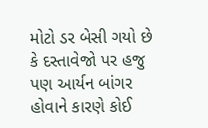મોટો ડર બેસી ગયો છે કે દસ્તાવેજો પર હજુ પણ આર્યન બાંગર હોવાને કારણે કોઈ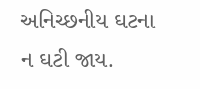અનિચ્છનીય ઘટના ન ઘટી જાય.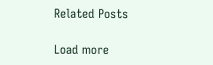Related Posts

Load more